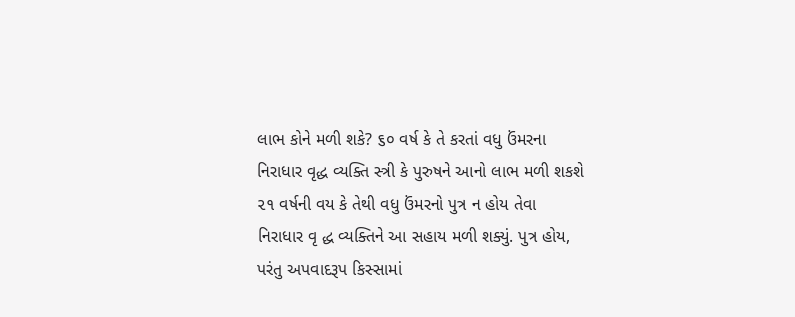લાભ કોને મળી શકે? ૬૦ વર્ષ કે તે કરતાં વધુ ઉંમરના નિરાધાર વૃદ્ધ વ્યક્તિ સ્ત્રી કે પુરુષને આનો લાભ મળી શકશે ૨૧ વર્ષની વય કે તેથી વધુ ઉંમરનો પુત્ર ન હોય તેવા નિરાધાર વૃ દ્ધ વ્યક્તિને આ સહાય મળી શક્યું. પુત્ર હોય, પરંતુ અપવાદરૂપ કિસ્સામાં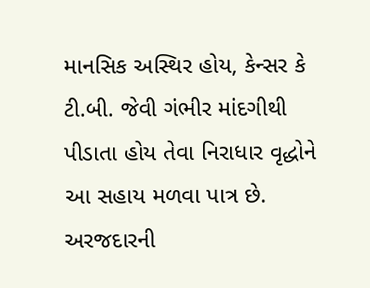માનસિક અસ્થિર હોય, કેન્સર કે ટી.બી. જેવી ગંભીર માંદગીથી પીડાતા હોય તેવા નિરાધાર વૃદ્ધોને આ સહાય મળવા પાત્ર છે. અરજદારની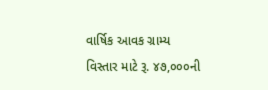વાર્ષિક આવક ગ્રામ્ય વિસ્તાર માટે રૂ. ૪૭,૦૦૦ની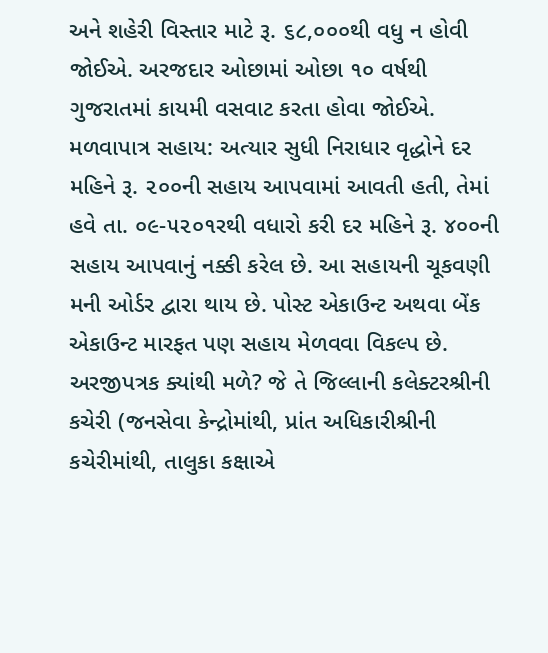અને શહેરી વિસ્તાર માટે રૂ. ૬૮,૦૦૦થી વધુ ન હોવી જોઈએ. અરજદાર ઓછામાં ઓછા ૧૦ વર્ષથી ગુજરાતમાં કાયમી વસવાટ કરતા હોવા જોઈએ. મળવાપાત્ર સહાય: અત્યાર સુધી નિરાધાર વૃદ્ધોને દર મહિને રૂ. ૨૦૦ની સહાય આપવામાં આવતી હતી, તેમાં હવે તા. ૦૯-૫૨૦૧રથી વધારો કરી દર મહિને રૂ. ૪૦૦ની સહાય આપવાનું નક્કી કરેલ છે. આ સહાયની ચૂકવણી મની ઓર્ડર દ્વારા થાય છે. પોસ્ટ એકાઉન્ટ અથવા બેંક એકાઉન્ટ મારફત પણ સહાય મેળવવા વિકલ્પ છે. અરજીપત્રક ક્યાંથી મળે? જે તે જિલ્લાની કલેક્ટરશ્રીની કચેરી (જનસેવા કેન્દ્રોમાંથી, પ્રાંત અધિકારીશ્રીની કચેરીમાંથી, તાલુકા કક્ષાએ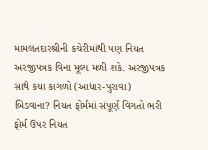મામલતદારશ્રીની કચેરીમાંથી પણ નિયત અરજીપત્રક વિના મૂલ્ય મળી શકે. અરજીપત્રક સાથે કયા કાગળો (આધાર-પુરાવા) બિડવાના? નિયત ફોર્મમાં સંપૂર્ણ વિગતો ભરી ફોર્મ ઉપર નિયત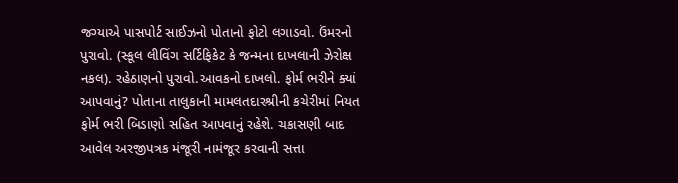જગ્યાએ પાસપોર્ટ સાઈઝનો પોતાનો ફોટો લગાડવો. ઉંમરનો પુરાવો. (સ્કૂલ લીવિંગ સર્ટિફિકેટ કે જન્મના દાખલાની ઝેરોક્ષ નકલ). રહેઠાણનો પુરાવો.આવકનો દાખલો. ફોર્મ ભરીને ક્યાં આપવાનું? પોતાના તાલુકાની મામલતદારશ્રીની કચેરીમાં નિયત ફોર્મ ભરી બિડાણો સહિત આપવાનું રહેશે. ચકાસણી બાદ આવેલ અરજીપત્રક મંજૂરી નામંજૂર કરવાની સત્તા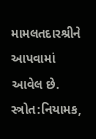મામલતદારશ્રીને આપવામાં આવેલ છે. સ્ત્રોત:નિયામક,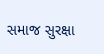સમાજ સુરક્ષા